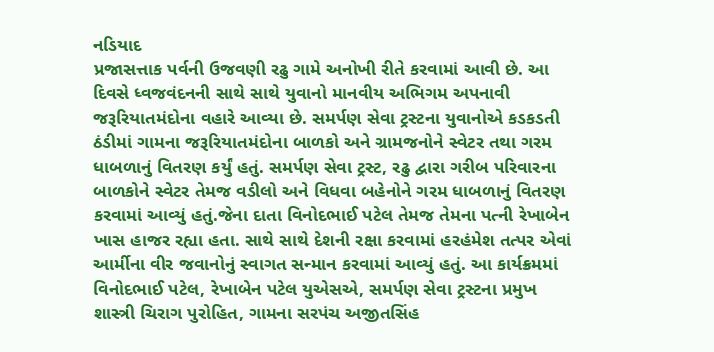નડિયાદ
પ્રજાસત્તાક પર્વની ઉજવણી રઢુ ગામે અનોખી રીતે કરવામાં આવી છે. આ દિવસે ધ્વજવંદનની સાથે સાથે યુવાનો માનવીય અભિગમ અપનાવી જરૂરિયાતમંદોના વહારે આવ્યા છે. સમર્પણ સેવા ટ્રસ્ટના યુવાનોએ કડકડતી ઠંડીમાં ગામના જરૂરિયાતમંદોના બાળકો અને ગ્રામજનોને સ્વેટર તથા ગરમ ધાબળાનું વિતરણ કર્યું હતું. સમર્પણ સેવા ટ્રસ્ટ, રઢુ દ્વારા ગરીબ પરિવારના બાળકોને સ્વેટર તેમજ વડીલો અને વિધવા બહેનોને ગરમ ધાબળાનું વિતરણ કરવામાં આવ્યું હતું.જેના દાતા વિનોદભાઈ પટેલ તેમજ તેમના પત્ની રેખાબેન ખાસ હાજર રહ્યા હતા. સાથે સાથે દેશની રક્ષા કરવામાં હરહંમેશ તત્પર એવાં આર્મીના વીર જવાનોનું સ્વાગત સન્માન કરવામાં આવ્યું હતું. આ કાર્યક્રમમાં વિનોદભાઈ પટેલ, રેખાબેન પટેલ યુએસએ, સમર્પણ સેવા ટ્રસ્ટના પ્રમુખ શાસ્ત્રી ચિરાગ પુરોહિત, ગામના સરપંચ અજીતસિંહ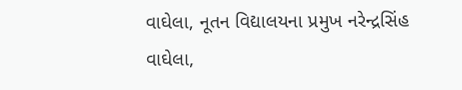વાઘેલા, નૂતન વિદ્યાલયના પ્રમુખ નરેન્દ્રસિંહ વાઘેલા,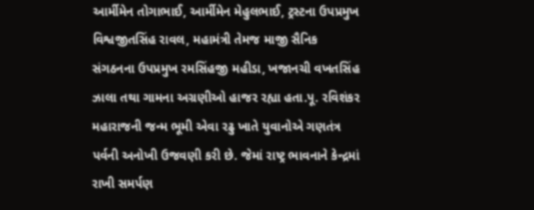આર્મીમેન તોગાભાઈ, આર્મીમેન મેહુલભાઈ, ટ્રસ્ટના ઉપપ્રમુખ વિશ્વજીતસિંહ રાવલ, મહામંત્રી તેમજ માજી સૈનિક સંગઠનના ઉપપ્રમુખ રમસિંહજી મહીડા, ખજાનચી વખતસિંહ ઝાલા તથા ગામના અગ્રણીઓ હાજર રહ્યા હતા.પૂ. રવિશંકર મહારાજની જન્મ ભૂમી એવા રઢુ ખાતે યુવાનોએ ગણતંત્ર પર્વની અનોખી ઉજવણી કરી છે. જેમાં રાષ્ટ્ર ભાવનાને કેન્દ્રમાં રાખી સમર્પણ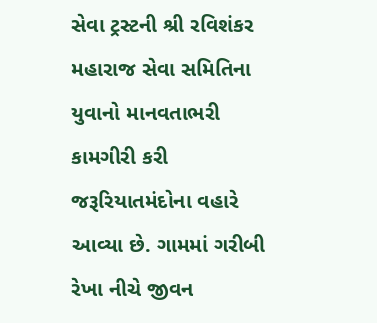સેવા ટ્રસ્ટની શ્રી રવિશંકર મહારાજ સેવા સમિતિના યુવાનો માનવતાભરી કામગીરી કરી જરૂરિયાતમંદોના વહારે આવ્યા છે. ગામમાં ગરીબી રેખા નીચે જીવન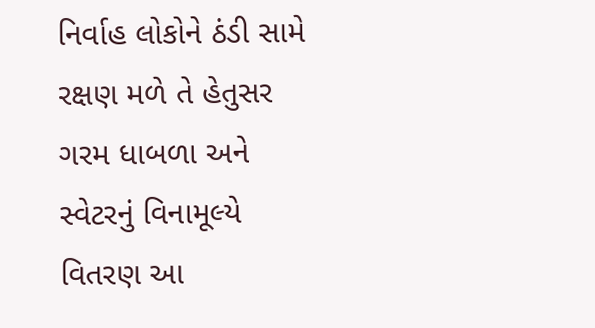નિર્વાહ લોકોને ઠંડી સામે રક્ષણ મળે તે હેતુસર ગરમ ધાબળા અને સ્વેટરનું વિનામૂલ્યે વિતરણ આ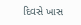દિવસે ખાસ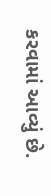કરવામાં આવ્યું છે.